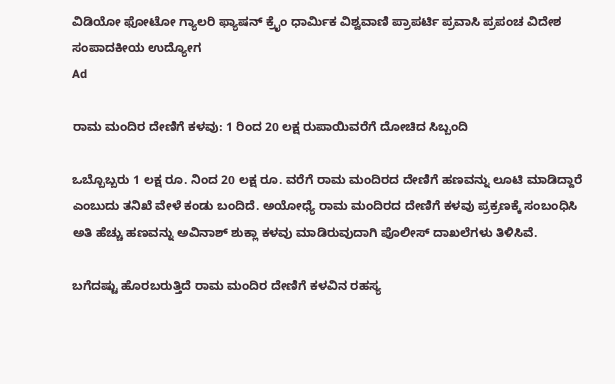ವಿಡಿಯೋ ಫೋಟೋ ಗ್ಯಾಲರಿ ಫ್ಯಾಷನ್ ಕ್ರೈಂ ಧಾರ್ಮಿಕ ವಿಶ್ವವಾಣಿ ಪ್ರಾಪರ್ಟಿ ಪ್ರವಾಸಿ ಪ್ರಪಂಚ ವಿದೇಶ ಸಂಪಾದಕೀಯ ಉದ್ಯೋಗ
Ad

ರಾಮ ಮಂದಿರ ದೇಣಿಗೆ ಕಳವು: 1 ರಿಂದ 20 ಲಕ್ಷ ರುಪಾಯಿವರೆಗೆ ದೋಚಿದ ಸಿಬ್ಬಂದಿ

ಒಬ್ಬೊಬ್ಬರು 1 ಲಕ್ಷ ರೂ. ನಿಂದ 20 ಲಕ್ಷ ರೂ. ವರೆಗೆ ರಾಮ ಮಂದಿರದ ದೇಣಿಗೆ ಹಣವನ್ನು ಲೂಟಿ ಮಾಡಿದ್ದಾರೆ ಎಂಬುದು ತನಿಖೆ ವೇಳೆ ಕಂಡು ಬಂದಿದೆ. ಅಯೋಧ್ಯೆ ರಾಮ ಮಂದಿರದ ದೇಣಿಗೆ ಕಳವು ಪ್ರಕ್ರಣಕ್ಕೆ ಸಂಬಂಧಿಸಿ ಅತಿ ಹೆಚ್ಚು ಹಣವನ್ನು ಅವಿನಾಶ್ ಶುಕ್ಲಾ ಕಳವು ಮಾಡಿರುವುದಾಗಿ ಪೊಲೀಸ್ ದಾಖಲೆಗಳು ತಿಳಿಸಿವೆ.

ಬಗೆದಷ್ಟು ಹೊರಬರುತ್ತಿದೆ ರಾಮ ಮಂದಿರ ದೇಣಿಗೆ ಕಳವಿನ ರಹಸ್ಯ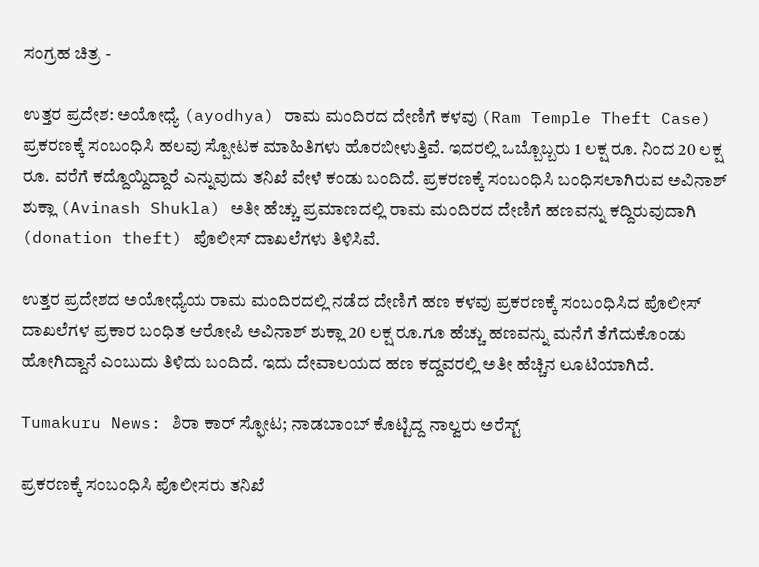ಸಂಗ್ರಹ ಚಿತ್ರ -

ಉತ್ತರ ಪ್ರದೇಶ: ಅಯೋಧ್ಯೆ (ayodhya) ರಾಮ ಮಂದಿರದ ದೇಣಿಗೆ ಕಳವು (Ram Temple Theft Case) ಪ್ರಕರಣಕ್ಕೆ ಸಂಬಂಧಿಸಿ ಹಲವು ಸ್ಪೋಟಕ ಮಾಹಿತಿಗಳು ಹೊರಬೀಳುತ್ತಿವೆ. ಇದರಲ್ಲಿ ಒಬ್ಬೊಬ್ಬರು 1 ಲಕ್ಷ ರೂ. ನಿಂದ 20 ಲಕ್ಷ ರೂ. ವರೆಗೆ ಕದ್ದೊಯ್ದಿದ್ದಾರೆ ಎನ್ನುವುದು ತನಿಖೆ ವೇಳೆ ಕಂಡು ಬಂದಿದೆ. ಪ್ರಕರಣಕ್ಕೆ ಸಂಬಂಧಿಸಿ ಬಂಧಿಸಲಾಗಿರುವ ಅವಿನಾಶ್ ಶುಕ್ಲಾ (Avinash Shukla) ಅತೀ ಹೆಚ್ಚು ಪ್ರಮಾಣದಲ್ಲಿ ರಾಮ ಮಂದಿರದ ದೇಣಿಗೆ ಹಣವನ್ನು ಕದ್ದಿರುವುದಾಗಿ (donation theft) ಪೊಲೀಸ್ ದಾಖಲೆಗಳು ತಿಳಿಸಿವೆ.

ಉತ್ತರ ಪ್ರದೇಶದ ಅಯೋಧ್ಯೆಯ ರಾಮ ಮಂದಿರದಲ್ಲಿ ನಡೆದ ದೇಣಿಗೆ ಹಣ ಕಳವು ಪ್ರಕರಣಕ್ಕೆ ಸಂಬಂಧಿಸಿದ ಪೊಲೀಸ್ ದಾಖಲೆಗಳ ಪ್ರಕಾರ ಬಂಧಿತ ಆರೋಪಿ ಅವಿನಾಶ್ ಶುಕ್ಲಾ 20 ಲಕ್ಷ ರೂ.ಗೂ ಹೆಚ್ಚು ಹಣವನ್ನು ಮನೆಗೆ ತೆಗೆದುಕೊಂಡು ಹೋಗಿದ್ದಾನೆ ಎಂಬುದು ತಿಳಿದು ಬಂದಿದೆ. ಇದು ದೇವಾಲಯದ ಹಣ ಕದ್ದವರಲ್ಲಿ ಅತೀ ಹೆಚ್ಚಿನ ಲೂಟಿಯಾಗಿದೆ.

Tumakuru News: ಶಿರಾ ಕಾರ್‌ ಸ್ಫೋಟ; ನಾಡಬಾಂಬ್‌ ಕೊಟ್ಟಿದ್ದ ನಾಲ್ವರು ಅರೆಸ್ಟ್‌

ಪ್ರಕರಣಕ್ಕೆ ಸಂಬಂಧಿಸಿ ಪೊಲೀಸರು ತನಿಖೆ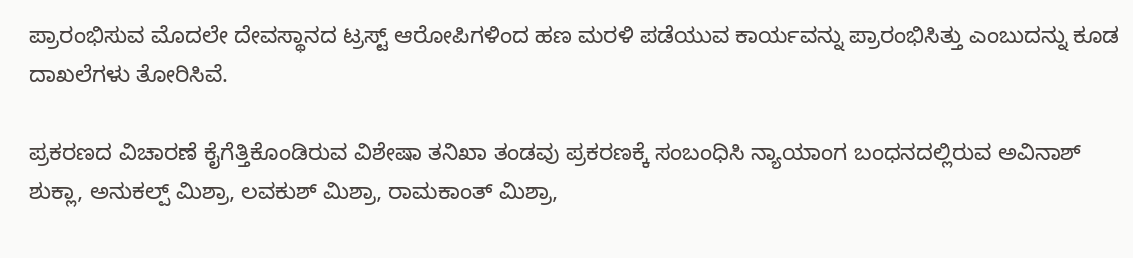ಪ್ರಾರಂಭಿಸುವ ಮೊದಲೇ ದೇವಸ್ಥಾನದ ಟ್ರಸ್ಟ್ ಆರೋಪಿಗಳಿಂದ ಹಣ ಮರಳಿ ಪಡೆಯುವ ಕಾರ್ಯವನ್ನು ಪ್ರಾರಂಭಿಸಿತ್ತು ಎಂಬುದನ್ನು ಕೂಡ ದಾಖಲೆಗಳು ತೋರಿಸಿವೆ.

ಪ್ರಕರಣದ ವಿಚಾರಣೆ ಕೈಗೆತ್ತಿಕೊಂಡಿರುವ ವಿಶೇಷಾ ತನಿಖಾ ತಂಡವು ಪ್ರಕರಣಕ್ಕೆ ಸಂಬಂಧಿಸಿ ನ್ಯಾಯಾಂಗ ಬಂಧನದಲ್ಲಿರುವ ಅವಿನಾಶ್ ಶುಕ್ಲಾ, ಅನುಕಲ್ಪ್ ಮಿಶ್ರಾ, ಲವಕುಶ್ ಮಿಶ್ರಾ, ರಾಮಕಾಂತ್ ಮಿಶ್ರಾ,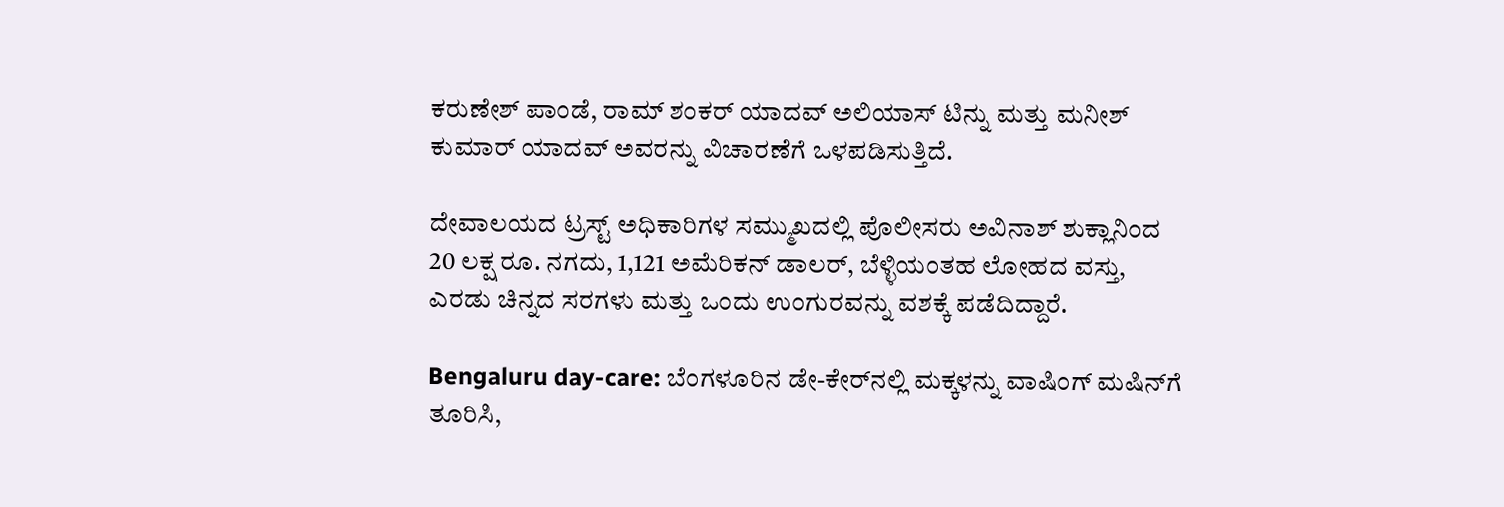ಕರುಣೇಶ್ ಪಾಂಡೆ, ರಾಮ್ ಶಂಕರ್ ಯಾದವ್ ಅಲಿಯಾಸ್ ಟಿನ್ನು ಮತ್ತು ಮನೀಶ್ ಕುಮಾರ್ ಯಾದವ್ ಅವರನ್ನು ವಿಚಾರಣೆಗೆ ಒಳಪಡಿಸುತ್ತಿದೆ.

ದೇವಾಲಯದ ಟ್ರಸ್ಟ್ ಅಧಿಕಾರಿಗಳ ಸಮ್ಮುಖದಲ್ಲಿ ಪೊಲೀಸರು ಅವಿನಾಶ್ ಶುಕ್ಲಾನಿಂದ 20 ಲಕ್ಷ ರೂ. ನಗದು, 1,121 ಅಮೆರಿಕನ್ ಡಾಲರ್, ಬೆಳ್ಳಿಯಂತಹ ಲೋಹದ ವಸ್ತು, ಎರಡು ಚಿನ್ನದ ಸರಗಳು ಮತ್ತು ಒಂದು ಉಂಗುರವನ್ನು ವಶಕ್ಕೆ ಪಡೆದಿದ್ದಾರೆ.

Bengaluru day-care: ಬೆಂಗಳೂರಿನ ಡೇ-ಕೇರ್‌ನಲ್ಲಿ ಮಕ್ಕಳನ್ನು ವಾಷಿಂಗ್‌ ಮಷಿನ್‌ಗೆ ತೂರಿಸಿ,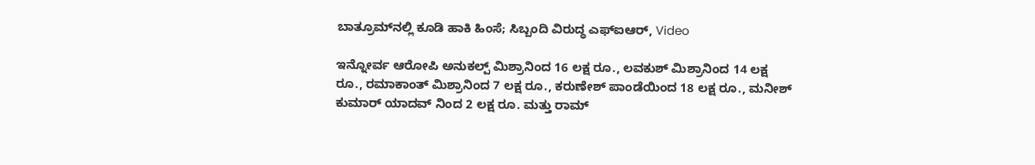ಬಾತ್ರೂಮ್‌ನಲ್ಲಿ ಕೂಡಿ ಹಾಕಿ ಹಿಂಸೆ; ಸಿಬ್ಬಂದಿ ವಿರುದ್ಧ ಎಫ್‌ಐಆರ್‌, Video

ಇನ್ನೋರ್ವ ಆರೋಪಿ ಅನುಕಲ್ಪ್ ಮಿಶ್ರಾನಿಂದ 16 ಲಕ್ಷ ರೂ., ಲವಕುಶ್ ಮಿಶ್ರಾನಿಂದ 14 ಲಕ್ಷ ರೂ., ರಮಾಕಾಂತ್ ಮಿಶ್ರಾನಿಂದ 7 ಲಕ್ಷ ರೂ., ಕರುಣೇಶ್ ಪಾಂಡೆಯಿಂದ 18 ಲಕ್ಷ ರೂ., ಮನೀಶ್ ಕುಮಾರ್ ಯಾದವ್ ನಿಂದ 2 ಲಕ್ಷ ರೂ. ಮತ್ತು ರಾಮ್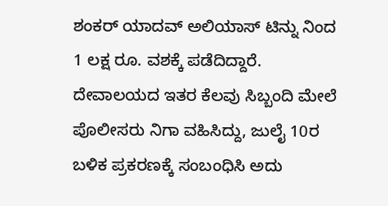ಶಂಕರ್ ಯಾದವ್ ಅಲಿಯಾಸ್ ಟಿನ್ನು ನಿಂದ 1 ಲಕ್ಷ ರೂ. ವಶಕ್ಕೆ ಪಡೆದಿದ್ದಾರೆ. ದೇವಾಲಯದ ಇತರ ಕೆಲವು ಸಿಬ್ಬಂದಿ ಮೇಲೆ ಪೊಲೀಸರು ನಿಗಾ ವಹಿಸಿದ್ದು, ಜುಲೈ 10ರ ಬಳಿಕ ಪ್ರಕರಣಕ್ಕೆ ಸಂಬಂಧಿಸಿ ಅದು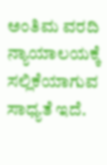ಅಂತಿಮ ವರದಿ ನ್ಯಾಯಾಲಯಕ್ಕೆ ಸಲ್ಲಿಕೆಯಾಗುವ ಸಾಧ್ಯತೆ ಇದೆ.